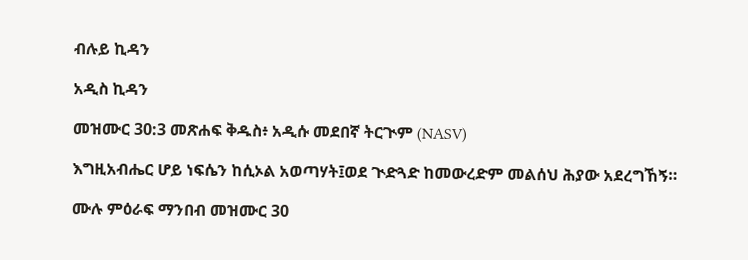ብሉይ ኪዳን

አዲስ ኪዳን

መዝሙር 30:3 መጽሐፍ ቅዱስ፥ አዲሱ መደበኛ ትርጒም (NASV)

እግዚአብሔር ሆይ ነፍሴን ከሲኦል አወጣሃት፤ወደ ጒድጓድ ከመውረድም መልሰህ ሕያው አደረግኸኝ።

ሙሉ ምዕራፍ ማንበብ መዝሙር 30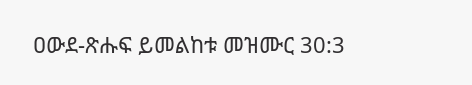ዐውደ-ጽሑፍ ይመልከቱ መዝሙር 30:3